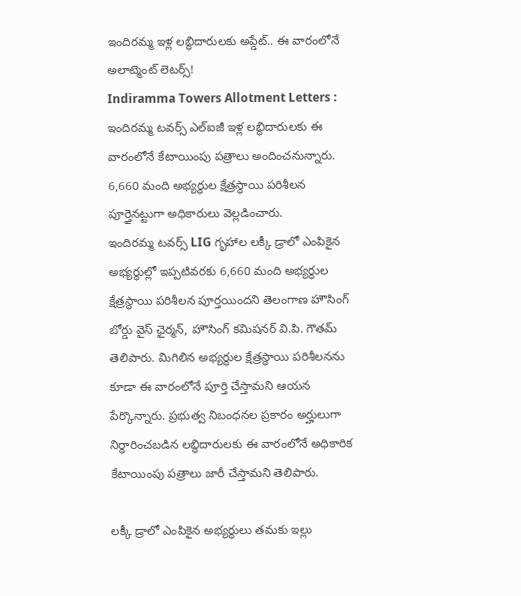ఇందిరమ్మ ఇళ్ల లబ్ధిదారులకు అప్డేట్.. ఈ వారంలోనే అలాట్మెంట్ లెటర్స్!
Indiramma Towers Allotment Letters : ఇందిరమ్మ టవర్స్ ఎల్ఐజీ ఇళ్ల లబ్ధిదారులకు ఈ వారంలోనే కేటాయింపు పత్రాలు అందించనున్నారు. 6,660 మంది అభ్యర్థుల క్షేత్రస్థాయి పరిశీలన పూర్తైనట్టుగా అధికారులు వెల్లడించారు.
ఇందిరమ్మ టవర్స్ LIG గృహాల లక్కీ డ్రాలో ఎంపికైన అభ్యర్థుల్లో ఇప్పటివరకు 6,660 మంది అభ్యర్థుల క్షేత్రస్థాయి పరిశీలన పూర్తయిందని తెలంగాణ హౌసింగ్ బోర్డు వైస్ ఛైర్మన్, హౌసింగ్ కమిషనర్ వి.పి. గౌతమ్ తెలిపారు. మిగిలిన అభ్యర్థుల క్షేత్రస్థాయి పరిశీలనను కూడా ఈ వారంలోనే పూర్తి చేస్తామని ఆయన పేర్కొన్నారు. ప్రభుత్వ నిబంధనల ప్రకారం అర్హులుగా నిర్ధారించబడిన లబ్ధిదారులకు ఈ వారంలోనే అధికారిక కేటాయింపు పత్రాలు జారీ చేస్తామని తెలిపారు.

లక్కీ డ్రాలో ఎంపికైన అభ్యర్థులు తమకు ఇల్లు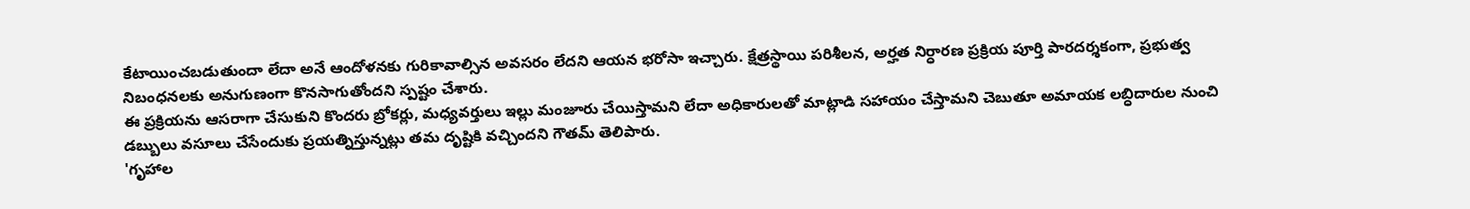కేటాయించబడుతుందా లేదా అనే ఆందోళనకు గురికావాల్సిన అవసరం లేదని ఆయన భరోసా ఇచ్చారు. క్షేత్రస్థాయి పరిశీలన, అర్హత నిర్ధారణ ప్రక్రియ పూర్తి పారదర్శకంగా, ప్రభుత్వ నిబంధనలకు అనుగుణంగా కొనసాగుతోందని స్పష్టం చేశారు.
ఈ ప్రక్రియను ఆసరాగా చేసుకుని కొందరు బ్రోకర్లు, మధ్యవర్తులు ఇల్లు మంజూరు చేయిస్తామని లేదా అధికారులతో మాట్లాడి సహాయం చేస్తామని చెబుతూ అమాయక లబ్ధిదారుల నుంచి డబ్బులు వసూలు చేసేందుకు ప్రయత్నిస్తున్నట్లు తమ దృష్టికి వచ్చిందని గౌతమ్ తెలిపారు.
'గృహాల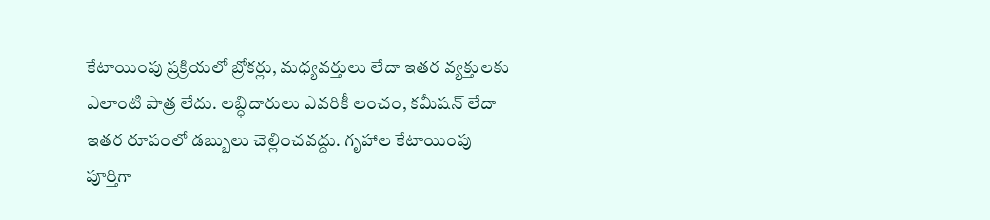కేటాయింపు ప్రక్రియలో బ్రోకర్లు, మధ్యవర్తులు లేదా ఇతర వ్యక్తులకు ఎలాంటి పాత్ర లేదు. లబ్ధిదారులు ఎవరికీ లంచం, కమీషన్ లేదా ఇతర రూపంలో డబ్బులు చెల్లించవద్దు. గృహాల కేటాయింపు పూర్తిగా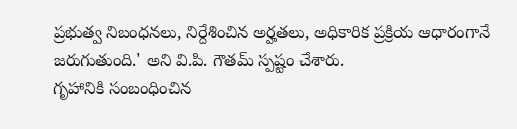ప్రభుత్వ నిబంధనలు, నిర్దేశించిన అర్హతలు, అధికారిక ప్రక్రియ ఆధారంగానే జరుగుతుంది.' అని వి.పి. గౌతమ్ స్పష్టం చేశారు.
గృహానికి సంబంధించిన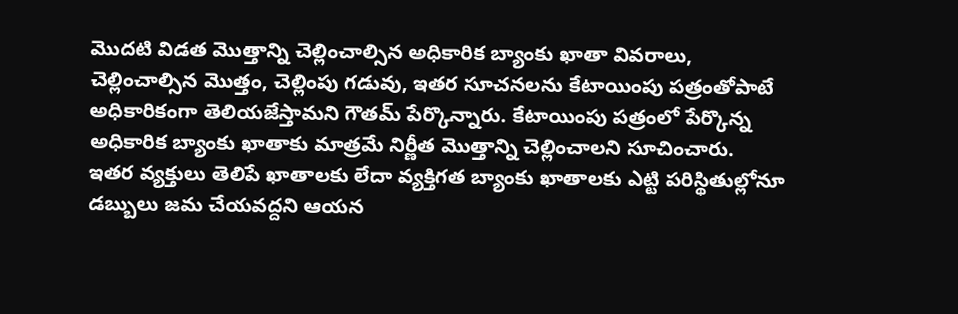మొదటి విడత మొత్తాన్ని చెల్లించాల్సిన అధికారిక బ్యాంకు ఖాతా వివరాలు, చెల్లించాల్సిన మొత్తం, చెల్లింపు గడువు, ఇతర సూచనలను కేటాయింపు పత్రంతోపాటే అధికారికంగా తెలియజేస్తామని గౌతమ్ పేర్కొన్నారు. కేటాయింపు పత్రంలో పేర్కొన్న అధికారిక బ్యాంకు ఖాతాకు మాత్రమే నిర్ణీత మొత్తాన్ని చెల్లించాలని సూచించారు.
ఇతర వ్యక్తులు తెలిపే ఖాతాలకు లేదా వ్యక్తిగత బ్యాంకు ఖాతాలకు ఎట్టి పరిస్థితుల్లోనూ డబ్బులు జమ చేయవద్దని ఆయన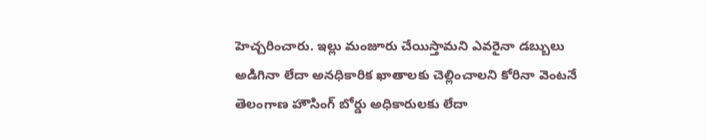హెచ్చరించారు. ఇల్లు మంజూరు చేయిస్తామని ఎవరైనా డబ్బులు అడిగినా లేదా అనధికారిక ఖాతాలకు చెల్లించాలని కోరినా వెంటనే తెలంగాణ హౌసింగ్ బోర్డు అధికారులకు లేదా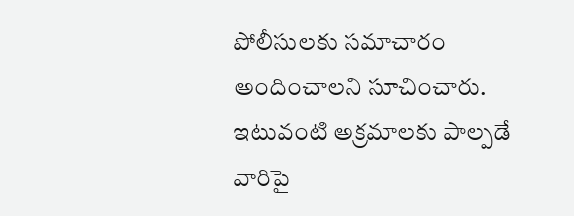పోలీసులకు సమాచారం అందించాలని సూచించారు. ఇటువంటి అక్రమాలకు పాల్పడే వారిపై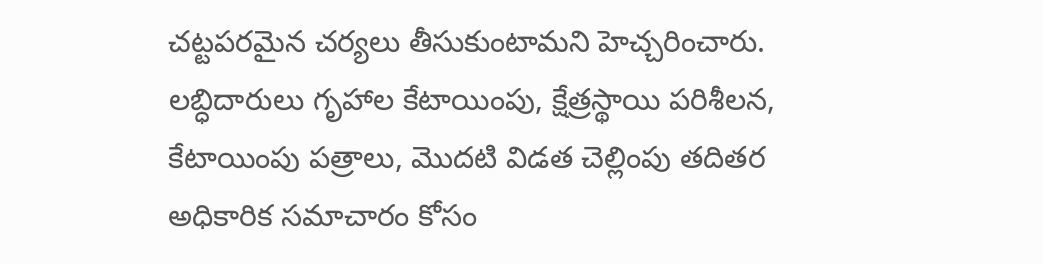చట్టపరమైన చర్యలు తీసుకుంటామని హెచ్చరించారు.
లబ్ధిదారులు గృహాల కేటాయింపు, క్షేత్రస్థాయి పరిశీలన, కేటాయింపు పత్రాలు, మొదటి విడత చెల్లింపు తదితర అధికారిక సమాచారం కోసం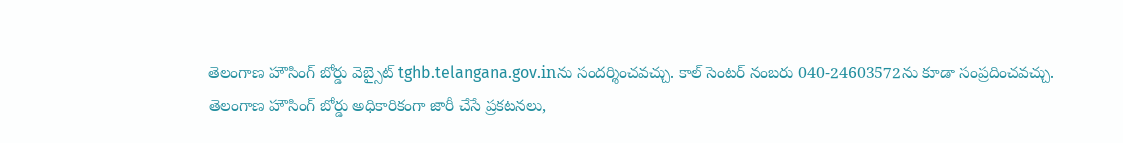తెలంగాణ హౌసింగ్ బోర్డు వెబ్సైట్ tghb.telangana.gov.inను సందర్శించవచ్చు. కాల్ సెంటర్ నంబరు 040-24603572ను కూడా సంప్రదించవచ్చు.
తెలంగాణ హౌసింగ్ బోర్డు అధికారికంగా జారీ చేసే ప్రకటనలు,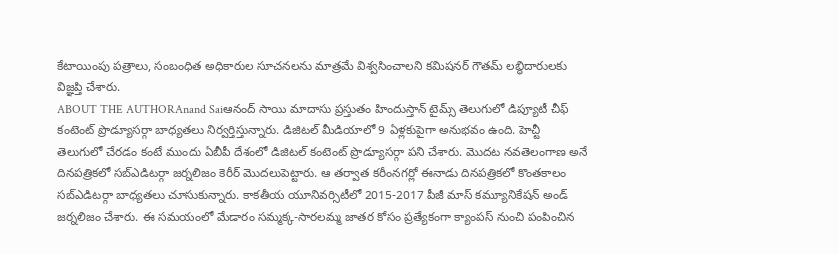కేటాయింపు పత్రాలు, సంబంధిత అధికారుల సూచనలను మాత్రమే విశ్వసించాలని కమిషనర్ గౌతమ్ లబ్ధిదారులకు విజ్ఞప్తి చేశారు.
ABOUT THE AUTHORAnand Saiఆనంద్ సాయి మాదాసు ప్రస్తుతం హిందుస్తాన్ టైమ్స్ తెలుగులో డిప్యూటీ చీఫ్ కంటెంట్ ప్రొడ్యూసర్గా బాధ్యతలు నిర్వర్తిస్తున్నారు. డిజిటల్ మీడియాలో 9 ఏళ్లకుపైగా అనుభవం ఉంది. హెచ్టీ తెలుగులో చేరడం కంటే ముందు ఏబీపీ దేశంలో డిజిటల్ కంటెంట్ ప్రొడ్యూసర్గా పని చేశారు. మెుదట నవతెలంగాణ అనే దినపత్రికలో సబ్ఎడిటర్గా జర్నలిజం కెరీర్ మెుదలుపెట్టారు. ఆ తర్వాత కరీంనగర్లో ఈనాడు దినపత్రికలో కొంతకాలం సబ్ఎడిటర్గా బాధ్యతలు చూసుకున్నారు. కాకతీయ యూనివర్సిటీలో 2015-2017 పీజీ మాస్ కమ్యూనికేషన్ అండ్ జర్నలిజం చేశారు. ఈ సమయంలో మేడారం సమ్మక్క-సారలమ్మ జాతర కోసం ప్రత్యేకంగా క్యాంపస్ నుంచి పంపించిన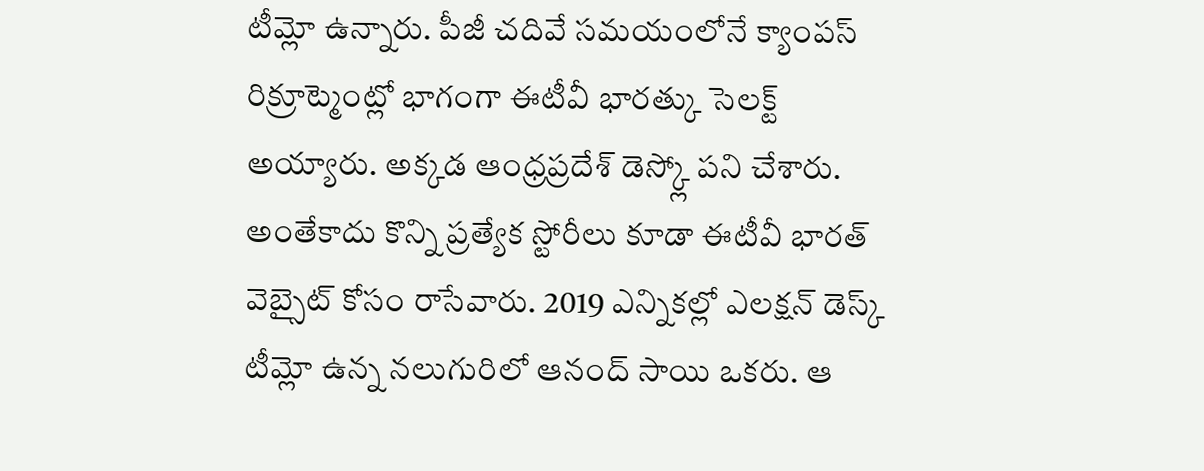టీమ్లో ఉన్నారు. పీజీ చదివే సమయంలోనే క్యాంపస్ రిక్రూట్మెంట్లో భాగంగా ఈటీవీ భారత్కు సెలక్ట్ అయ్యారు. అక్కడ ఆంధ్రప్రదేశ్ డెస్క్లో పని చేశారు. అంతేకాదు కొన్ని ప్రత్యేక స్టోరీలు కూడా ఈటీవీ భారత్ వెబ్సైట్ కోసం రాసేవారు. 2019 ఎన్నికల్లో ఎలక్షన్ డెస్క్ టీమ్లో ఉన్న నలుగురిలో ఆనంద్ సాయి ఒకరు. ఆ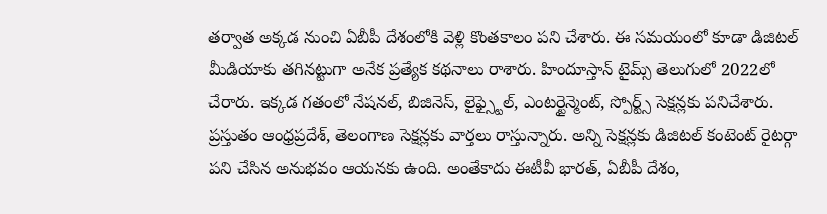తర్వాత అక్కడ నుంచి ఏబీపీ దేశంలోకి వెళ్లి కొంతకాలం పని చేశారు. ఈ సమయంలో కూడా డిజిటల్ మీడియాకు తగినట్టుగా అనేక ప్రత్యేక కథనాలు రాశారు. హిందూస్తాన్ టైమ్స్ తెలుగులో 2022లో చేరారు. ఇక్కడ గతంలో నేషనల్, బిజినెస్, లైఫ్స్టైల్, ఎంటర్టైన్మెంట్, స్పోర్ట్స్ సెక్షన్లకు పనిచేశారు. ప్రస్తుతం ఆంధ్రప్రదేశ్, తెలంగాణ సెక్షన్లకు వార్తలు రాస్తున్నారు. అన్ని సెక్షన్లకు డిజిటల్ కంటెంట్ రైటర్గా పని చేసిన అనుభవం ఆయనకు ఉంది. అంతేకాదు ఈటీవీ భారత్, ఏబీపీ దేశం,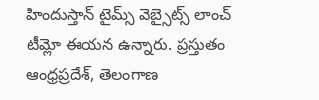హిందుస్తాన్ టైమ్స్ వెబ్సైట్స్ లాంచ్ టీమ్లో ఈయన ఉన్నారు. ప్రస్తుతం ఆంధ్రప్రదేశ్, తెలంగాణ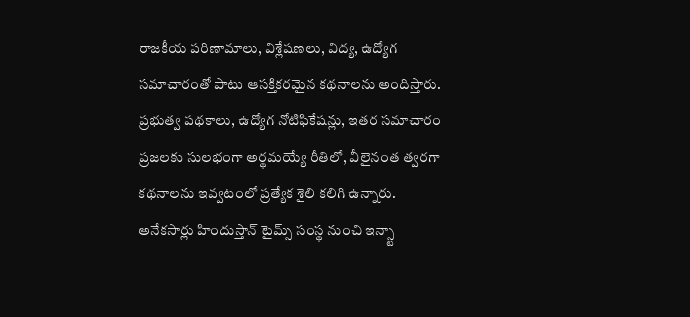రాజకీయ పరిణామాలు, విశ్లేషణలు, విద్య, ఉద్యోగ సమాచారంతో పాటు ఆసక్తికరమైన కథనాలను అందిస్తారు. ప్రభుత్వ పథకాలు, ఉద్యోగ నోటిఫికేషన్లు, ఇతర సమాచారం ప్రజలకు సులభంగా అర్థమయ్యే రీతిలో, వీలైనంత త్వరగా కథనాలను ఇవ్వటంలో ప్రత్యేక శైలి కలిగి ఉన్నారు. అనేకసార్లు హిందుస్తాన్ టైమ్స్ సంస్థ నుంచి ఇన్స్టా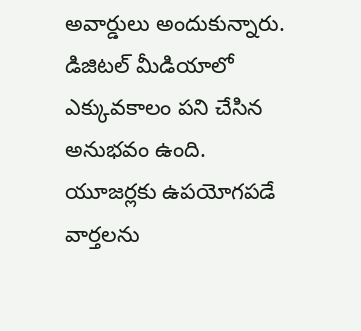అవార్డులు అందుకున్నారు. డిజిటల్ మీడియాలో ఎక్కువకాలం పని చేసిన అనుభవం ఉంది. యూజర్లకు ఉపయోగపడే వార్తలను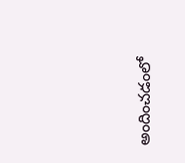అందించడంలో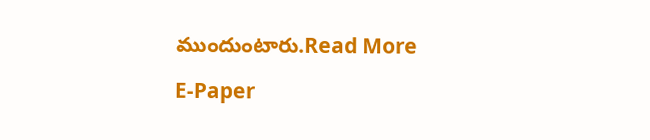ముందుంటారు.Read More

E-Paper